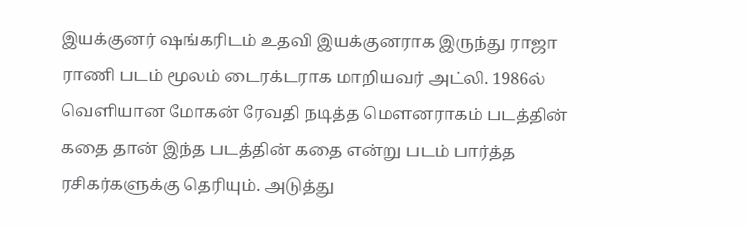இயக்குனர் ஷங்கரிடம் உதவி இயக்குனராக இருந்து ராஜா ராணி படம் மூலம் டைரக்டராக மாறியவர் அட்லி. 1986ல் வெளியான மோகன் ரேவதி நடித்த மௌனராகம் படத்தின் கதை தான் இந்த படத்தின் கதை என்று படம் பார்த்த ரசிகர்களுக்கு தெரியும். அடுத்து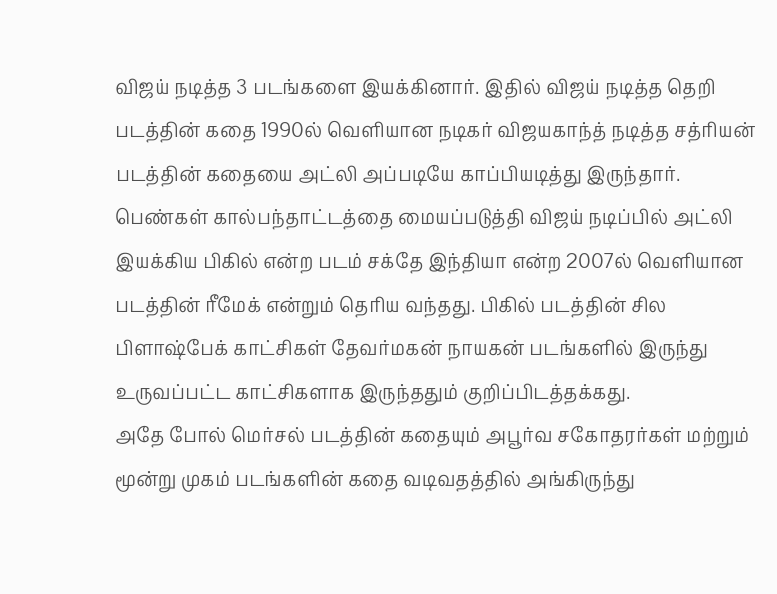விஜய் நடித்த 3 படங்களை இயக்கினார். இதில் விஜய் நடித்த தெறி படத்தின் கதை 1990ல் வெளியான நடிகர் விஜயகாந்த் நடித்த சத்ரியன் படத்தின் கதையை அட்லி அப்படியே காப்பியடித்து இருந்தார்.
பெண்கள் கால்பந்தாட்டத்தை மையப்படுத்தி விஜய் நடிப்பில் அட்லி இயக்கிய பிகில் என்ற படம் சக்தே இந்தியா என்ற 2007ல் வெளியான படத்தின் ரீமேக் என்றும் தெரிய வந்தது. பிகில் படத்தின் சில பிளாஷ்பேக் காட்சிகள் தேவர்மகன் நாயகன் படங்களில் இருந்து உருவப்பட்ட காட்சிகளாக இருந்ததும் குறிப்பிடத்தக்கது.
அதே போல் மெர்சல் படத்தின் கதையும் அபூர்வ சகோதரர்கள் மற்றும் மூன்று முகம் படங்களின் கதை வடிவதத்தில் அங்கிருந்து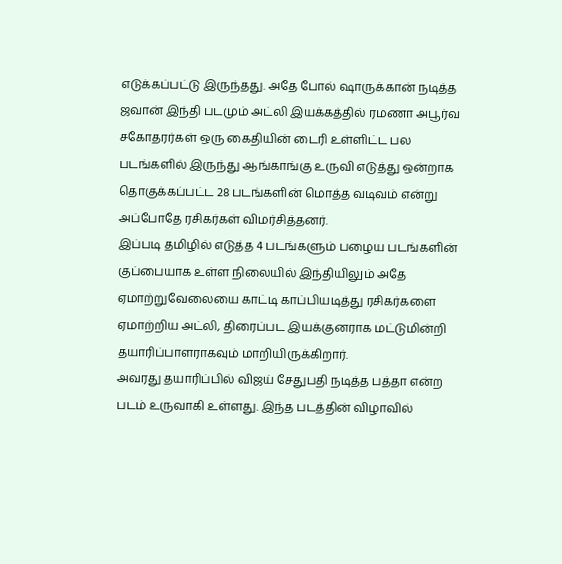எடுக்கப்பட்டு இருந்தது. அதே போல் ஷாருக்கான் நடித்த ஜவான் இந்தி படமும் அட்லி இயக்கத்தில் ரமணா அபூர்வ சகோதரர்கள் ஒரு கைதியின் டைரி உள்ளிட்ட பல படங்களில் இருந்து ஆங்காங்கு உருவி எடுத்து ஒன்றாக தொகுக்கப்பட்ட 28 படங்களின் மொத்த வடிவம் என்று அப்போதே ரசிகர்கள் விமர்சித்தனர்.
இப்படி தமிழில் எடுத்த 4 படங்களும் பழைய படங்களின் குப்பையாக உள்ள நிலையில் இந்தியிலும் அதே ஏமாற்றுவேலையை காட்டி காப்பியடித்து ரசிகர்களை ஏமாற்றிய அட்லி, திரைப்பட இயக்குனராக மட்டுமின்றி தயாரிப்பாளராகவும் மாறியிருக்கிறார்.
அவரது தயாரிப்பில் விஜய் சேதுபதி நடித்த பத்தா என்ற படம் உருவாகி உள்ளது. இந்த படத்தின் விழாவில்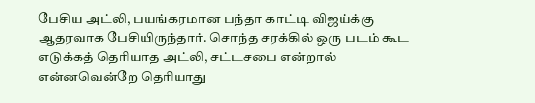பேசிய அட்லி, பயங்கரமான பந்தா காட்டி விஜய்க்கு ஆதரவாக பேசியிருந்தார். சொந்த சரக்கில் ஒரு படம் கூட எடுக்கத் தெரியாத அட்லி, சட்டசபை என்றால் என்னவென்றே தெரியாது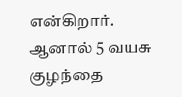என்கிறார். ஆனால் 5 வயசு குழந்தை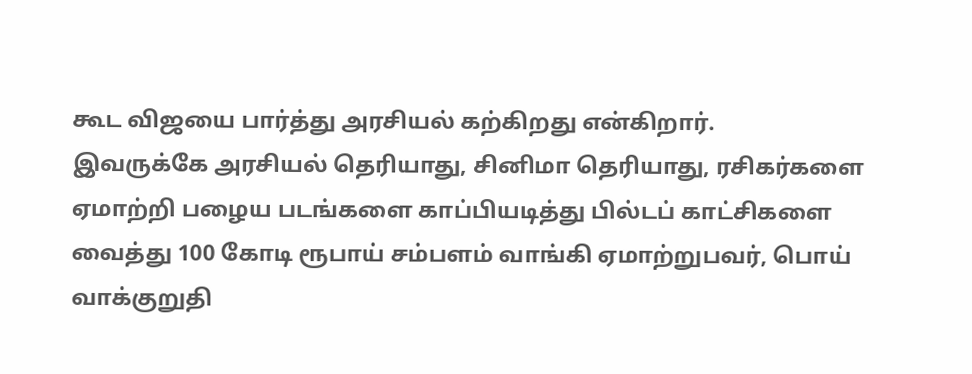கூட விஜயை பார்த்து அரசியல் கற்கிறது என்கிறார்.
இவருக்கே அரசியல் தெரியாது, சினிமா தெரியாது, ரசிகர்களை ஏமாற்றி பழைய படங்களை காப்பியடித்து பில்டப் காட்சிகளை வைத்து 100 கோடி ரூபாய் சம்பளம் வாங்கி ஏமாற்றுபவர், பொய் வாக்குறுதி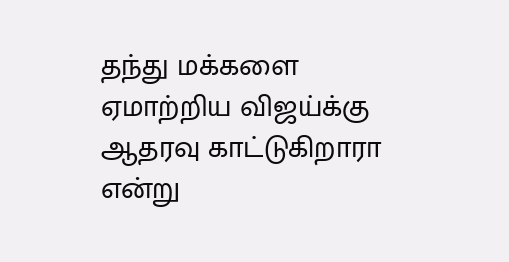தந்து மக்களை ஏமாற்றிய விஜய்க்கு ஆதரவு காட்டுகிறாரா என்று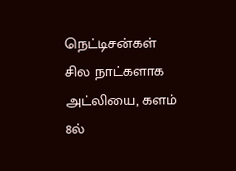நெட்டிசன்கள் சில நாட்களாக அட்லியை, களம் 8ல்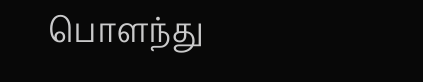பொளந்து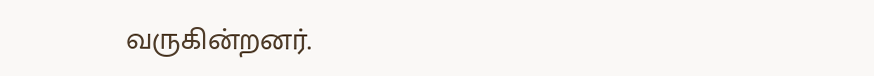வருகின்றனர்.